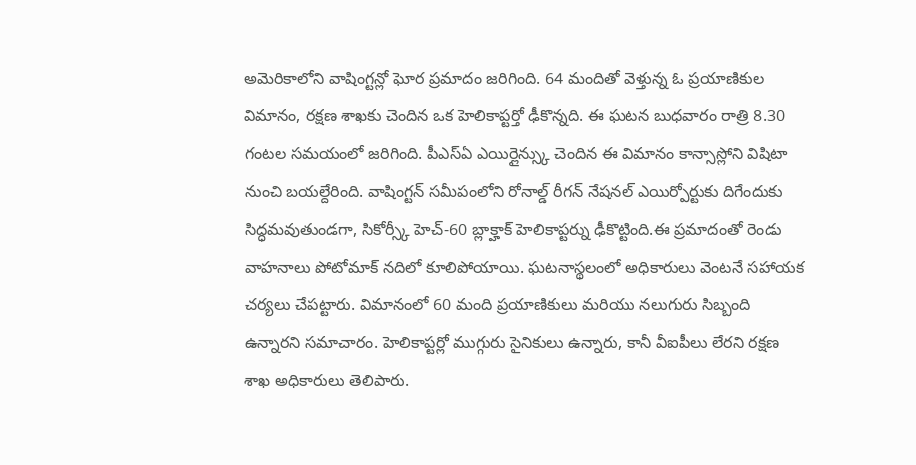అమెరికాలోని వాషింగ్టన్లో ఘోర ప్రమాదం జరిగింది. 64 మందితో వెళ్తున్న ఓ ప్రయాణికుల విమానం, రక్షణ శాఖకు చెందిన ఒక హెలికాప్టర్తో ఢీకొన్నది. ఈ ఘటన బుధవారం రాత్రి 8.30 గంటల సమయంలో జరిగింది. పీఎస్ఏ ఎయిర్లైన్స్కు చెందిన ఈ విమానం కాన్సాస్లోని విషిటా నుంచి బయల్దేరింది. వాషింగ్టన్ సమీపంలోని రోనాల్డ్ రీగన్ నేషనల్ ఎయిర్పోర్టుకు దిగేందుకు సిద్ధమవుతుండగా, సికోర్స్కీ హెచ్-60 బ్లాక్హాక్ హెలికాప్టర్ను ఢీకొట్టింది.ఈ ప్రమాదంతో రెండు వాహనాలు పోటోమాక్ నదిలో కూలిపోయాయి. ఘటనాస్థలంలో అధికారులు వెంటనే సహాయక చర్యలు చేపట్టారు. విమానంలో 60 మంది ప్రయాణికులు మరియు నలుగురు సిబ్బంది ఉన్నారని సమాచారం. హెలికాప్టర్లో ముగ్గురు సైనికులు ఉన్నారు, కానీ వీఐపీలు లేరని రక్షణ శాఖ అధికారులు తెలిపారు.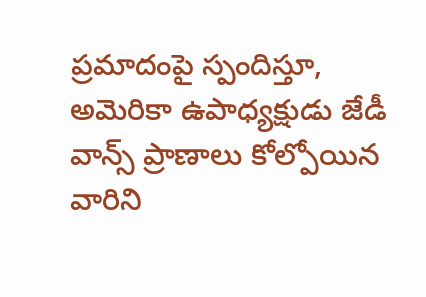ప్రమాదంపై స్పందిస్తూ, అమెరికా ఉపాధ్యక్షుడు జేడీ వాన్స్ ప్రాణాలు కోల్పోయిన వారిని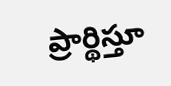ప్రార్థిస్తూ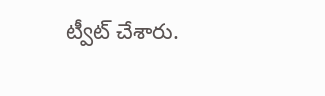ట్వీట్ చేశారు.